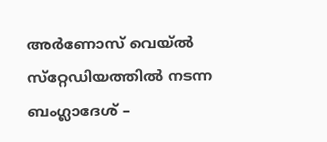അര്‍ണോസ് വെയ്ല്‍ സ്‌റ്റേഡിയത്തില്‍ നടന്ന ബംഗ്ലാദേശ് –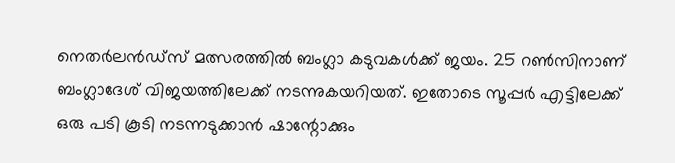നെതര്‍ലന്‍ഡ്‌സ് മത്സരത്തില്‍ ബംഗ്ലാ കടുവകള്‍ക്ക് ജയം. 25 റണ്‍സിനാണ് ബംഗ്ലാദേശ് വിജയത്തിലേക്ക് നടന്നുകയറിയത്. ഇതോടെ സൂപ്പര്‍ എട്ടിലേക്ക് ഒരു പടി കൂടി നടന്നടുക്കാന്‍ ഷാന്റോക്കും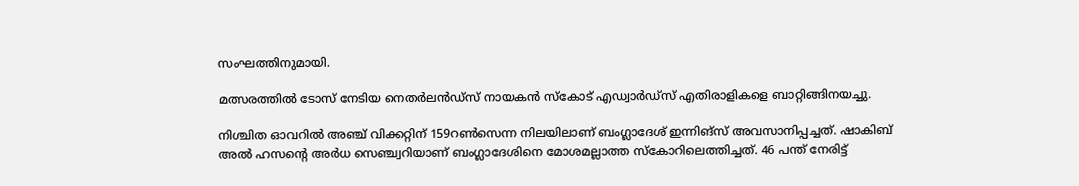സംഘത്തിനുമായി.

മത്സരത്തില്‍ ടോസ് നേടിയ നെതര്‍ലന്‍ഡ്‌സ് നായകന്‍ സ്‌കോട് എഡ്വാര്‍ഡ്‌സ് എതിരാളികളെ ബാറ്റിങ്ങിനയച്ചു.

നിശ്ചിത ഓവറില്‍ അഞ്ച് വിക്കറ്റിന് 159റണ്‍സെന്ന നിലയിലാണ് ബംഗ്ലാദേശ് ഇന്നിങ്‌സ് അവസാനിപ്പച്ചത്. ഷാകിബ് അല്‍ ഹസന്റെ അര്‍ധ സെഞ്ച്വറിയാണ് ബംഗ്ലാദേശിനെ മോശമല്ലാത്ത സ്‌കോറിലെത്തിച്ചത്. 46 പന്ത് നേരിട്ട്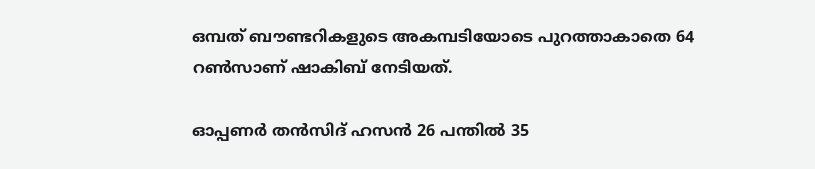ഒമ്പത് ബൗണ്ടറികളുടെ അകമ്പടിയോടെ പുറത്താകാതെ 64 റണ്‍സാണ് ഷാകിബ് നേടിയത്.

ഓപ്പണര്‍ തന്‍സിദ് ഹസന്‍ 26 പന്തില്‍ 35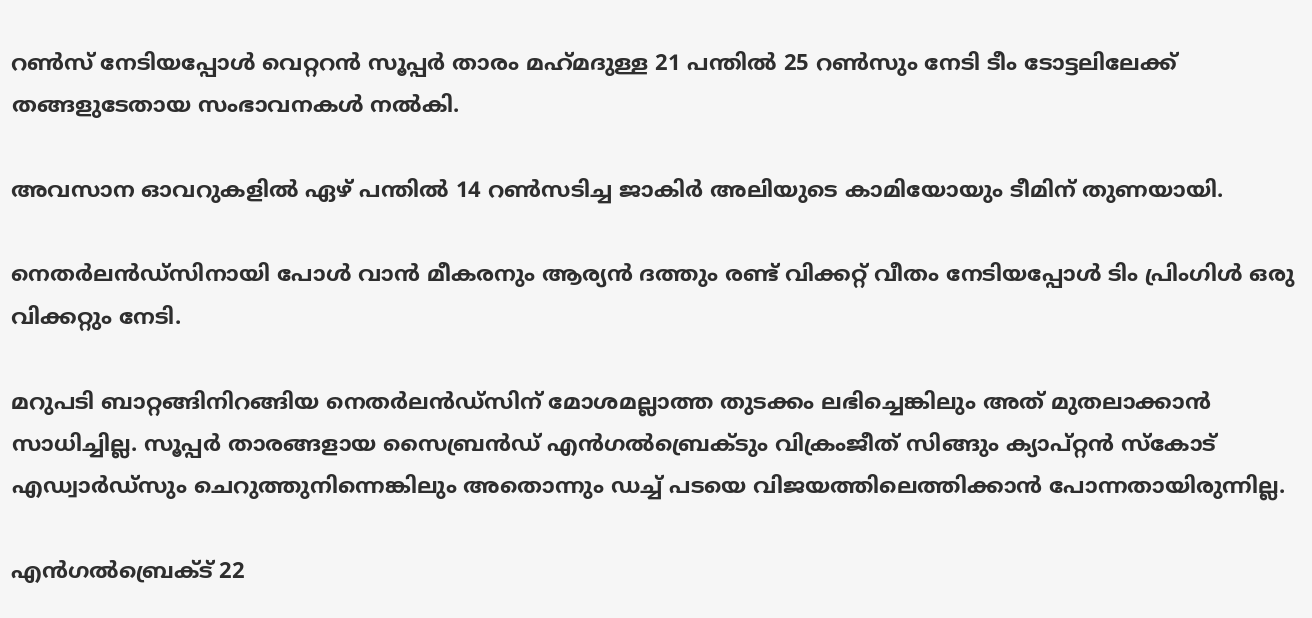റണ്‍സ് നേടിയപ്പോള്‍ വെറ്ററന്‍ സൂപ്പര്‍ താരം മഹ്‌മദുള്ള 21 പന്തില്‍ 25 റണ്‍സും നേടി ടീം ടോട്ടലിലേക്ക് തങ്ങളുടേതായ സംഭാവനകള്‍ നല്‍കി.

അവസാന ഓവറുകളില്‍ ഏഴ് പന്തില്‍ 14 റണ്‍സടിച്ച ജാകിര്‍ അലിയുടെ കാമിയോയും ടീമിന് തുണയായി.

നെതര്‍ലന്‍ഡ്‌സിനായി പോള്‍ വാന്‍ മീകരനും ആര്യന്‍ ദത്തും രണ്ട് വിക്കറ്റ് വീതം നേടിയപ്പോള്‍ ടിം പ്രിംഗിള്‍ ഒരു വിക്കറ്റും നേടി.

മറുപടി ബാറ്റങ്ങിനിറങ്ങിയ നെതര്‍ലന്‍ഡ്‌സിന് മോശമല്ലാത്ത തുടക്കം ലഭിച്ചെങ്കിലും അത് മുതലാക്കാന്‍ സാധിച്ചില്ല. സൂപ്പര്‍ താരങ്ങളായ സൈബ്രന്‍ഡ് എന്‍ഗല്‍ബ്രെക്ടും വിക്രംജീത് സിങ്ങും ക്യാപ്റ്റന്‍ സ്‌കോട് എഡ്വാര്‍ഡ്‌സും ചെറുത്തുനിന്നെങ്കിലും അതൊന്നും ഡച്ച് പടയെ വിജയത്തിലെത്തിക്കാന്‍ പോന്നതായിരുന്നില്ല.

എന്‍ഗല്‍ബ്രെക്ട് 22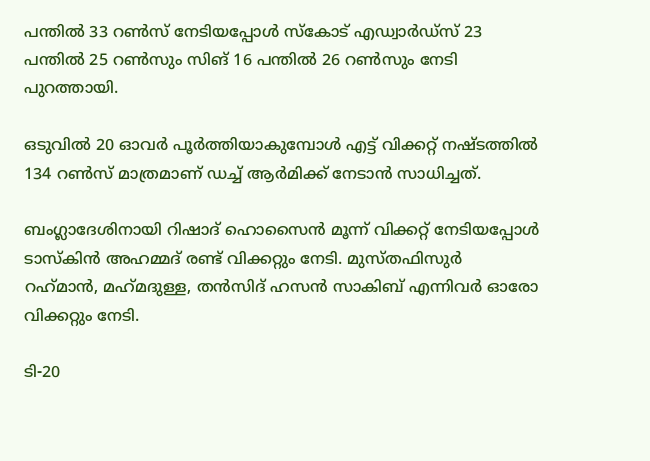പന്തില്‍ 33 റണ്‍സ് നേടിയപ്പോള്‍ സ്‌കോട് എഡ്വാര്‍ഡ്‌സ് 23 പന്തില്‍ 25 റണ്‍സും സിങ് 16 പന്തില്‍ 26 റണ്‍സും നേടി പുറത്തായി.

ഒടുവില്‍ 20 ഓവര്‍ പൂര്‍ത്തിയാകുമ്പോള്‍ എട്ട് വിക്കറ്റ് നഷ്ടത്തില്‍ 134 റണ്‍സ് മാത്രമാണ് ഡച്ച് ആര്‍മിക്ക് നേടാന്‍ സാധിച്ചത്.

ബംഗ്ലാദേശിനായി റിഷാദ് ഹൊസൈന്‍ മൂന്ന് വിക്കറ്റ് നേടിയപ്പോള്‍ ടാസ്‌കിന്‍ അഹമ്മദ് രണ്ട് വിക്കറ്റും നേടി. മുസ്തഫിസുര്‍ റഹ്‌മാന്‍, മഹ്‌മദുള്ള, തന്‍സിദ് ഹസന്‍ സാകിബ് എന്നിവര്‍ ഓരോ വിക്കറ്റും നേടി.

ടി-20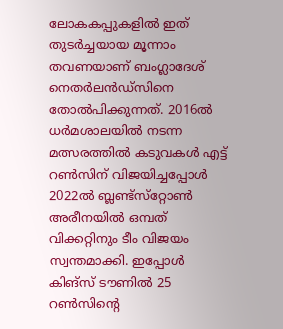ലോകകപ്പുകളില്‍ ഇത് തുടര്‍ച്ചയായ മൂന്നാം തവണയാണ് ബംഗ്ലാദേശ് നെതര്‍ലന്‍ഡ്‌സിനെ തോല്‍പിക്കുന്നത്. 2016ല്‍ ധര്‍മശാലയില്‍ നടന്ന മത്സരത്തില്‍ കടുവകള്‍ എട്ട് റണ്‍സിന് വിജയിച്ചപ്പോള്‍ 2022ല്‍ ബ്ലണ്ട്‌സ്‌റ്റോണ്‍ അരീനയില്‍ ഒമ്പത് വിക്കറ്റിനും ടീം വിജയം സ്വന്തമാക്കി. ഇപ്പോള്‍ കിങ്‌സ് ടൗണില്‍ 25 റണ്‍സിന്റെ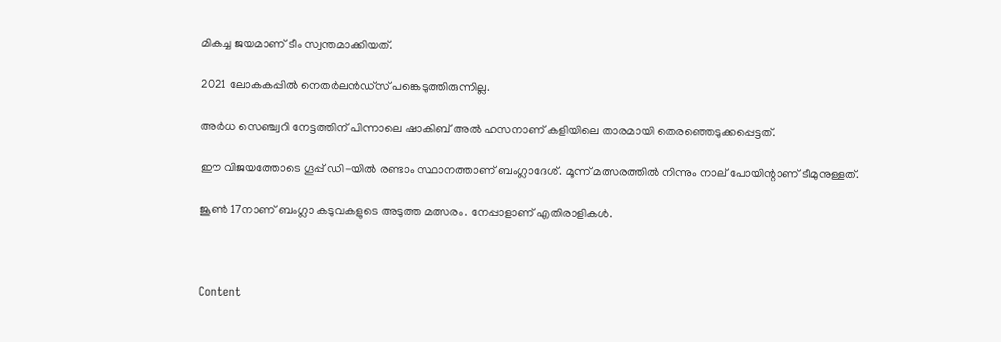മികച്ച ജയമാണ് ടീം സ്വന്തമാക്കിയത്.

2021 ലോകകപ്പില്‍ നെതര്‍ലന്‍ഡ്‌സ് പങ്കെടുത്തിരുന്നില്ല.

അര്‍ധ സെഞ്ച്വറി നേട്ടത്തിന് പിന്നാലെ ഷാകിബ് അല്‍ ഹസനാണ് കളിയിലെ താരമായി തെരഞ്ഞെടുക്കപ്പെട്ടത്.

ഈ വിജയത്തോടെ ഗൂപ്പ് ഡി-യില്‍ രണ്ടാം സ്ഥാനത്താണ് ബംഗ്ലാദേശ്. മൂന്ന് മത്സരത്തില്‍ നിന്നും നാല് പോയിന്റാണ് ടീമുനുള്ളത്.

ജൂണ്‍ 17നാണ് ബംഗ്ലാ കടുവകളുടെ അടുത്ത മത്സരം. നേപ്പാളാണ് എതിരാളികള്‍.



Content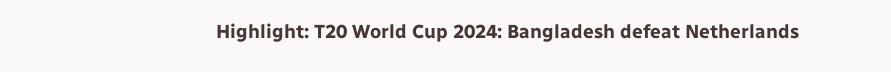Highlight: T20 World Cup 2024: Bangladesh defeat Netherlands